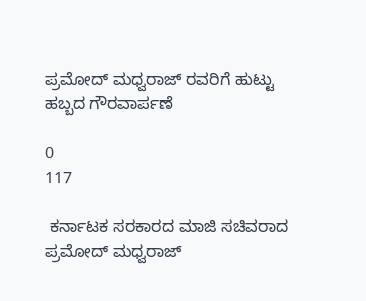ಪ್ರಮೋದ್ ಮಧ್ವರಾಜ್ ರವರಿಗೆ ಹುಟ್ಟು ಹಬ್ಬದ ಗೌರವಾರ್ಪಣೆ

0
117

 ಕರ್ನಾಟಕ ಸರಕಾರದ ಮಾಜಿ ಸಚಿವರಾದ ಪ್ರಮೋದ್ ಮಧ್ವರಾಜ್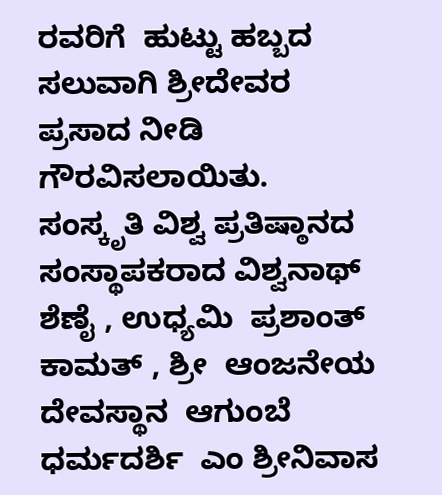ರವರಿಗೆ  ಹುಟ್ಟು ಹಬ್ಬದ ಸಲುವಾಗಿ ಶ್ರೀದೇವರ ಪ್ರಸಾದ ನೀಡಿ ಗೌರವಿಸಲಾಯಿತು.                                                                                  ಸಂಸ್ಕೃತಿ ವಿಶ್ವ ಪ್ರತಿಷ್ಠಾನದ ಸಂಸ್ಥಾಪಕರಾದ ವಿಶ್ವನಾಥ್ ಶೆಣೈ , ಉಧ್ಯಮಿ  ಪ್ರಶಾಂತ್ ಕಾಮತ್ , ಶ್ರೀ  ಆಂಜನೇಯ ದೇವಸ್ಥಾನ  ಆಗುಂಬೆ ಧರ್ಮದರ್ಶಿ  ಎಂ ಶ್ರೀನಿವಾಸ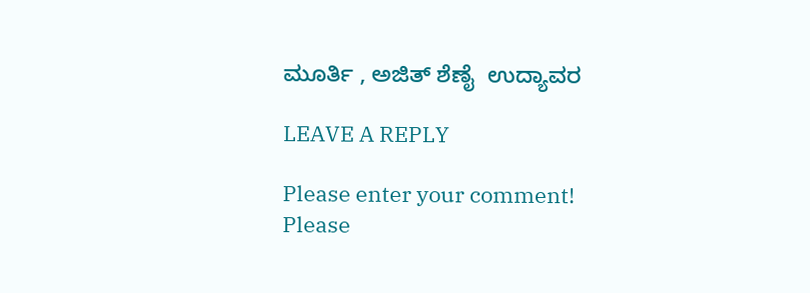ಮೂರ್ತಿ , ಅಜಿತ್ ಶೆಣೈ  ಉದ್ಯಾವರ

LEAVE A REPLY

Please enter your comment!
Please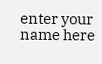enter your name here